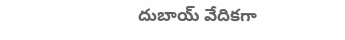దుబాయ్ వేదికగా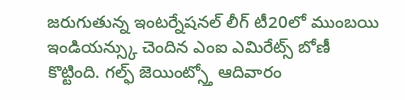జరుగుతున్న ఇంటర్నేషనల్ లీగ్ టీ20లో ముంబయి ఇండియన్స్కు చెందిన ఎంఐ ఎమిరేట్స్ బోణీ కొట్టింది. గల్ఫ్ జెయింట్స్తో ఆదివారం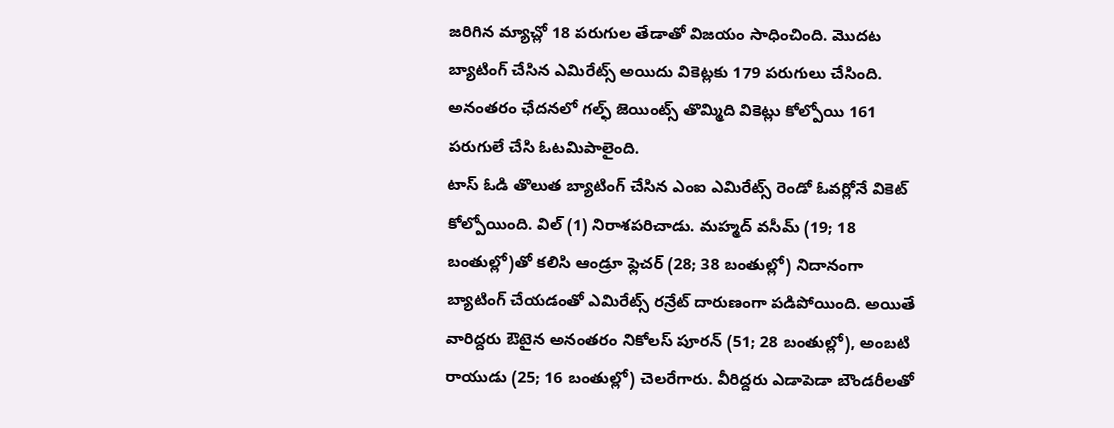జరిగిన మ్యాచ్లో 18 పరుగుల తేడాతో విజయం సాధించింది. మొదట బ్యాటింగ్ చేసిన ఎమిరేట్స్ అయిదు వికెట్లకు 179 పరుగులు చేసింది. అనంతరం ఛేదనలో గల్ఫ్ జెయింట్స్ తొమ్మిది వికెట్లు కోల్పోయి 161 పరుగులే చేసి ఓటమిపాలైంది.
టాస్ ఓడి తొలుత బ్యాటింగ్ చేసిన ఎంఐ ఎమిరేట్స్ రెండో ఓవర్లోనే వికెట్ కోల్పోయింది. విల్ (1) నిరాశపరిచాడు. మహ్మద్ వసీమ్ (19; 18 బంతుల్లో)తో కలిసి ఆండ్రూ ఫ్లెచర్ (28; 38 బంతుల్లో) నిదానంగా బ్యాటింగ్ చేయడంతో ఎమిరేట్స్ రన్రేట్ దారుణంగా పడిపోయింది. అయితే వారిద్దరు ఔటైన అనంతరం నికోలస్ పూరన్ (51; 28 బంతుల్లో), అంబటి రాయుడు (25; 16 బంతుల్లో) చెలరేగారు. వీరిద్దరు ఎడాపెడా బౌండరీలతో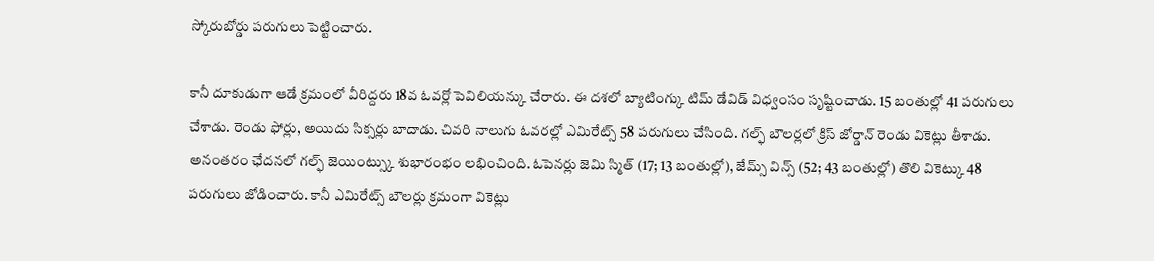స్కోరుబోర్డు పరుగులు పెట్టించారు.

కానీ దూకుడుగా ఆడే క్రమంలో వీరిద్దరు 18వ ఓవర్లో పెవిలియన్కు చేరారు. ఈ దశలో బ్యాటింగ్కు టిమ్ డేవిడ్ విధ్వంసం సృష్టించాడు. 15 బంతుల్లో 41 పరుగులు చేశాడు. రెండు ఫోర్లు, అయిదు సిక్సర్లు బాదాడు. చివరి నాలుగు ఓవరల్లో ఎమిరేట్స్ 58 పరుగులు చేసింది. గల్ఫ్ బౌలర్లలో క్రిస్ జోర్డాన్ రెండు వికెట్లు తీశాడు.
అనంతరం ఛేదనలో గల్ఫ్ జెయింట్స్కు శుభారంభం లభించింది. ఓపెనర్లు జెమి స్మిత్ (17; 13 బంతుల్లో), జేమ్స్ విన్స్ (52; 43 బంతుల్లో) తొలి వికెట్కు 48 పరుగులు జోడించారు. కానీ ఎమిరేట్స్ బౌలర్లు క్రమంగా వికెట్లు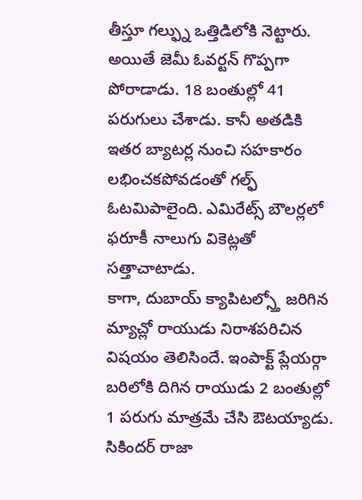తీస్తూ గల్ఫ్ను ఒత్తిడిలోకి నెట్టారు. అయితే జెమీ ఓవర్టన్ గొప్పగా పోరాడాడు. 18 బంతుల్లో 41 పరుగులు చేశాడు. కానీ అతడికి ఇతర బ్యాటర్ల నుంచి సహకారం లభించకపోవడంతో గల్ఫ్ ఓటమిపాలైంది. ఎమిరేట్స్ బౌలర్లలో ఫరూకీ నాలుగు వికెట్లతో సత్తాచాటాడు.
కాగా, దుబాయ్ క్యాపిటల్స్తో జరిగిన మ్యాచ్లో రాయుడు నిరాశపరిచిన విషయం తెలిసిందే. ఇంపాక్ట్ ప్లేయర్గా బరిలోకి దిగిన రాయుడు 2 బంతుల్లో 1 పరుగు మాత్రమే చేసి ఔటయ్యాడు. సికిందర్ రాజా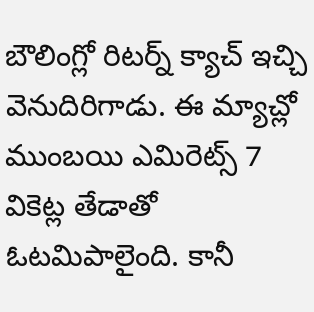బౌలింగ్లో రిటర్న్ క్యాచ్ ఇచ్చి వెనుదిరిగాడు. ఈ మ్యాచ్లో ముంబయి ఎమిరెట్స్ 7 వికెట్ల తేడాతో ఓటమిపాలైంది. కానీ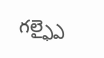గల్ఫ్పై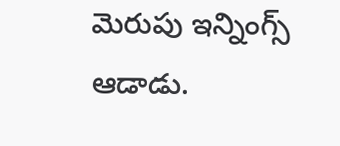మెరుపు ఇన్నింగ్స్ ఆడాడు.